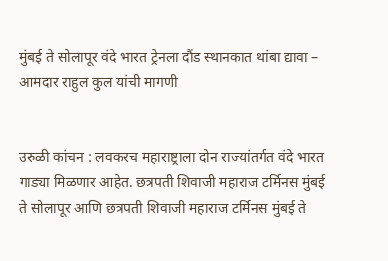मुंबई ते सोलापूर वंदे भारत ट्रेनला दौंड स्थानकात थांबा द्यावा – आमदार राहुल कुल यांची मागणी


उरुळी कांचन : लवकरच महाराष्ट्राला दोन राज्यांतर्गत वंदे भारत गाड्या मिळणार आहेत. छत्रपती शिवाजी महाराज टर्मिनस मुंबई ते सोलापूर आणि छत्रपती शिवाजी महाराज टर्मिनस मुंबई ते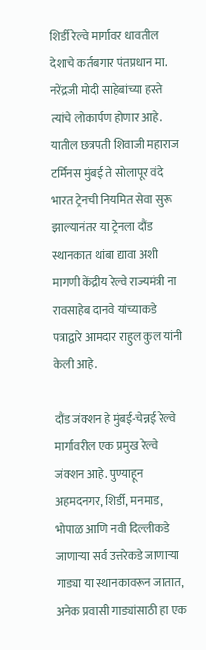शिर्डी रेल्वे मार्गावर धावतील देशाचे कर्तबगार पंतप्रधान मा. नरेंद्रजी मोदी साहेबांच्या हस्ते त्यांचे लोकार्पण होणार आहे. यातील छत्रपती शिवाजी महाराज टर्मिनस मुंबई ते सोलापूर वंदे भारत ट्रेनची नियमित सेवा सुरू झाल्यानंतर या ट्रेनला दौंड स्थानकात थांबा द्यावा अशी मागणी केंद्रीय रेल्वे राज्यमंत्री ना रावसाहेब दानवे यांच्याकडे पत्राद्वारे आमदार राहुल कुल यांनी केली आहे.

दौंड जंक्शन हे मुंबई-चेन्नई रेल्वे मार्गावरील एक प्रमुख रेल्वे जंक्शन आहे. पुण्याहून अहमदनगर, शिर्डी, मनमाड, भोपाळ आणि नवी दिल्लीकडे जाणार्‍या सर्व उत्तरेकडे जाणार्‍या गाड्या या स्थानकावरून जातात, अनेक प्रवासी गाड्यांसाठी हा एक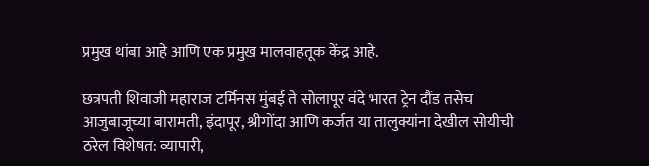प्रमुख थांबा आहे आणि एक प्रमुख मालवाहतूक केंद्र आहे.

छत्रपती शिवाजी महाराज टर्मिनस मुंबई ते सोलापूर वंदे भारत ट्रेन दौंड तसेच आजुबाजूच्या बारामती, इंदापूर, श्रीगोंदा आणि कर्जत या तालुक्यांना देखील सोयीची ठरेल विशेषत: व्यापारी,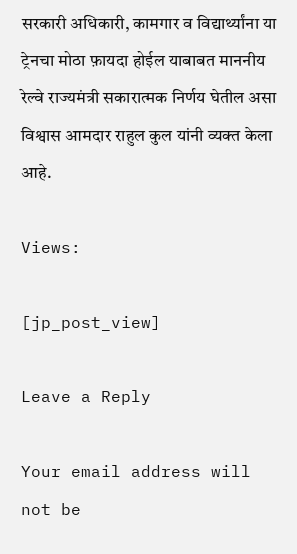सरकारी अधिकारी, कामगार व विद्यार्थ्यांना या ट्रेनचा मोठा फ़ायदा होईल याबाबत माननीय रेल्वे राज्यमंत्री सकारात्मक निर्णय घेतील असा विश्वास आमदार राहुल कुल यांनी व्यक्त केला आहे.

Views:

[jp_post_view]

Leave a Reply

Your email address will not be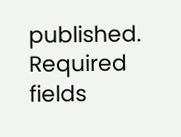published. Required fields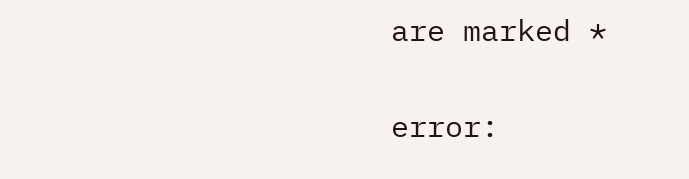are marked *

error: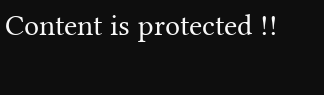Content is protected !!